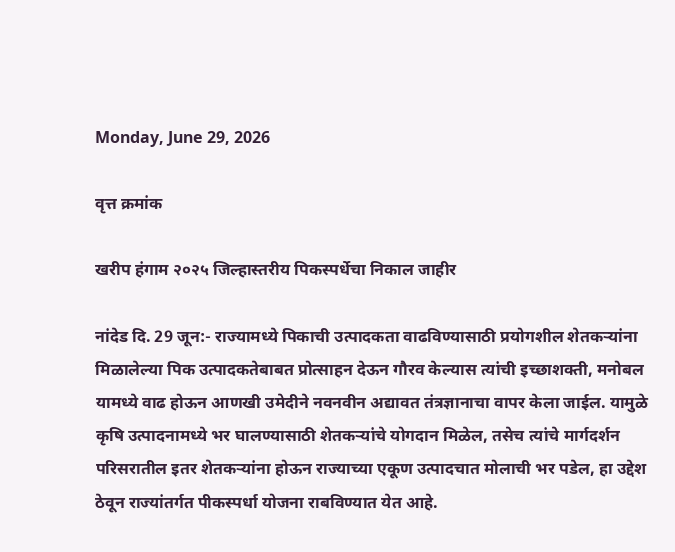Monday, June 29, 2026

वृत्त क्रमांक

खरीप हंगाम २०२५ जिल्हास्तरीय पिकस्पर्धेचा निकाल जाहीर

नांदेड दि. 29 जून:- राज्यामध्ये पिकाची उत्पादकता वाढविण्यासाठी प्रयोगशील शेतकऱ्यांना मिळालेल्या पिक उत्पादकतेबाबत प्रोत्साहन देऊन गौरव केल्यास त्यांची इच्छाशक्ती, मनोबल यामध्ये वाढ होऊन आणखी उमेदीने नवनवीन अद्यावत तंत्रज्ञानाचा वापर केला जाईल. यामुळे कृषि उत्पादनामध्ये भर घालण्यासाठी शेतकऱ्यांचे योगदान मिळेल, तसेच त्यांचे मार्गदर्शन परिसरातील इतर शेतकऱ्यांना होऊन राज्याच्या एकूण उत्पादचात मोलाची भर पडेल, हा उद्देश ठेवून राज्यांतर्गत पीकस्पर्धा योजना राबविण्यात येत आहे.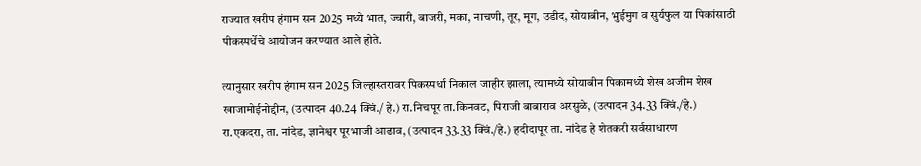राज्यात खरीप हंगाम सन 2025 मध्ये भात, ज्वारी, बाजरी, मका, नाचणी, तूर, मूग, उडीद, सोयाबीन, भुईमुग व सुर्यफुल या पिकांसाठी पीकस्पर्धेचे आयोजन करण्यात आले होते.

त्यानुसार खरीप हंगाम सन 2025 जिल्हास्तरावर पिकस्पर्धा निकाल जाहीर झाला, त्यामध्ये सोयाबीन पिकामध्ये शेख अजीम शेख खाजामोईनोद्दीन, (उत्पादन 40.24 क्विं./ हे.) रा.निचपूर ता.किनवट, पिराजी बाबाराव अरसुळे, (उत्पादन 34.33 क्विं./हे.) रा.एकदरा, ता. नांदेड, ज्ञानेश्वर पूरभाजी आढाव, (उत्पादन 33.33 क्विं./हे.) हदीदापूर ता. नांदेड हे शेतकरी सर्वसाधारण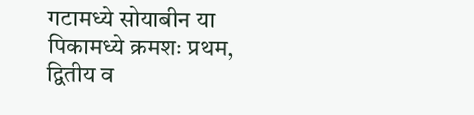गटामध्ये सोयाबीन या पिकामध्ये क्रमशः प्रथम, द्वितीय व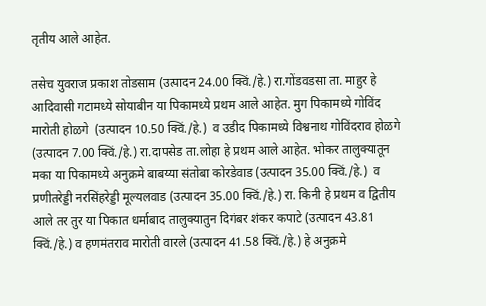तृतीय आले आहेत.

तसेच युवराज प्रकाश तोडसाम (उत्पादन 24.00 क्विं./हे.) रा.गोंडवडसा ता. माहुर हे आदिवासी गटामध्ये सोयाबीन या पिकामध्ये प्रथम आले आहेत. मुग पिकामध्ये गोविंद मारोती होळगे  (उत्पादन 10.50 क्विं./हे.)  व उडीद पिकामध्ये विश्वनाथ गोविंदराव होळगे (उत्पादन 7.00 क्विं./हे.) रा.दापसेड ता.लोहा हे प्रथम आले आहेत. भोकर तालुक्यातून मका या पिकामध्ये अनुक्रमे बाबय्या संतोबा कोरडेवाड (उत्पादन 35.00 क्विं./हे.)  व प्रणीतरेड्डी नरसिंहरेड्डी मूल्यलवाड (उत्पादन 35.00 क्विं./हे.) रा. किनी हे प्रथम व द्वितीय आले तर तुर या पिकात धर्माबाद तालुक्यातुन दिगंबर शंकर कपाटे (उत्पादन 43.81 क्विं./हे.) व हणमंतराव मारोती वारले (उत्पादन 41.58 क्विं./हे.) हे अनुक्रमे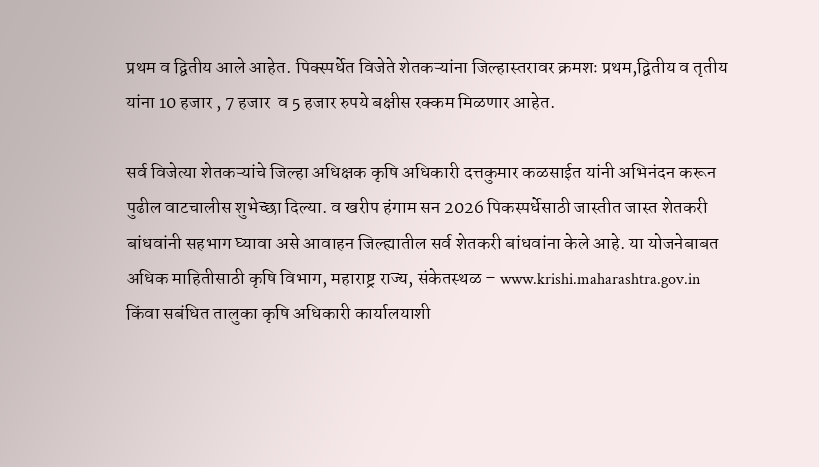प्रथम व द्वितीय आले आहेत. पिक्स्पर्धेत विजेते शेतकऱ्यांना जिल्हास्तरावर क्रमशः प्रथम,द्वितीय व तृतीय यांना 10 हजार , 7 हजार  व 5 हजार रुपये बक्षीस रक्कम मिळणार आहेत.

सर्व विजेत्या शेतकऱ्यांचे जिल्हा अधिक्षक कृषि अधिकारी दत्तकुमार कळसाईत यांनी अभिनंदन करून पुढील वाटचालीस शुभेच्छा दिल्या. व खरीप हंगाम सन 2026 पिकस्पर्धेसाठी जास्तीत जास्त शेतकरी बांधवांनी सहभाग घ्यावा असे आवाहन जिल्ह्यातील सर्व शेतकरी बांधवांना केले आहे. या योजनेबाबत अधिक माहितीसाठी कृषि विभाग, महाराष्ट्र राज्य, संकेतस्थळ – www.krishi.maharashtra.gov.in  किंवा सबंधित तालुका कृषि अधिकारी कार्यालयाशी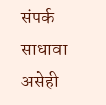संपर्क साधावा असेही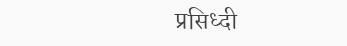प्रसिध्दी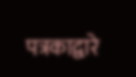पत्रकाद्वारे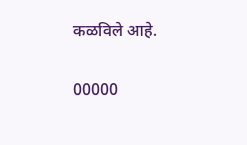कळविले आहे.

00000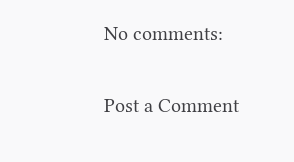No comments:

Post a Comment